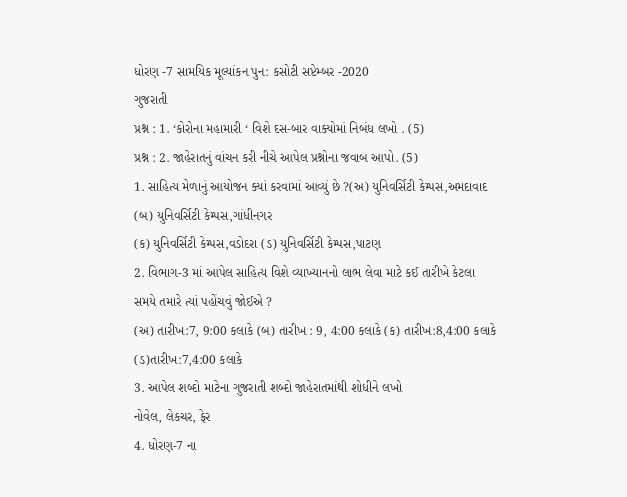ધોરણ -7 સામયિક મૂલ્યાંકન પુન: કસોટી સપ્ટેમ્બર -2020
ગુજરાતી
પ્રશ્ન : 1. ‘કોરોના મહામારી ‘ વિશે દસ-બાર વાક્યોમાં નિબંધ લખો . (5)
પ્રશ્ન : 2. જાહેરાતનું વાંચન કરી નીચે આપેલ પ્રશ્નોના જવાબ આપો. (5)
1. સાહિત્ય મેળાનું આયોજન ક્યાં કરવામાં આવ્યું છે ?(અ) યુનિવર્સિટી કેમ્પસ,અમદાવાદ (બ) યુનિવર્સિટી કેમ્પસ,ગાંધીનગર
(ક) યુનિવર્સિટી કેમ્પસ,વડોદરા (ડ) યુનિવર્સિટી કેમ્પસ,પાટણ
2. વિભાગ-3 માં આપેલ સાહિત્ય વિશે વ્યાખ્યાનનો લાભ લેવા માટે કઈ તારીખે કેટલા સમયે તમારે ત્યાં પહોંચવું જોઈએ ?
(અ) તારીખ:7, 9:00 કલાકે (બ) તારીખ : 9, 4:00 કલાકે (ક) તારીખ:8,4:00 કલાકે (ડ)તારીખ:7,4:00 કલાકે
3. આપેલ શબ્દો માટેના ગુજરાતી શબ્દો જાહેરાતમાંથી શોધીને લખો
નોવેલ, લેકચર, ફેર
4. ધોરણ-7 ના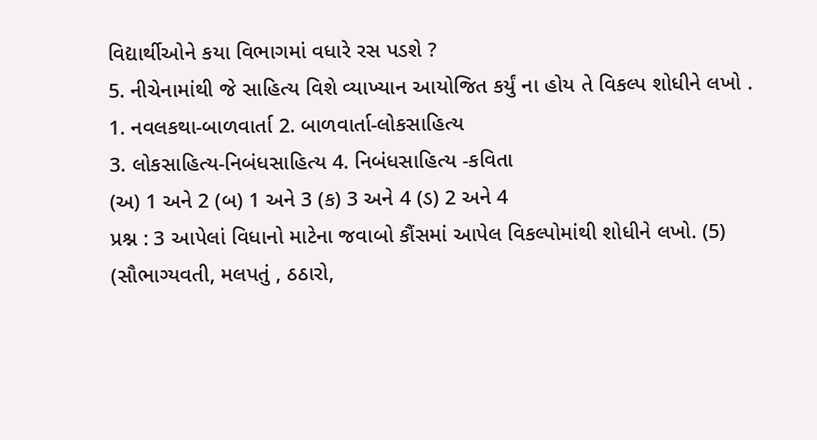વિદ્યાર્થીઓને કયા વિભાગમાં વધારે રસ પડશે ?
5. નીચેનામાંથી જે સાહિત્ય વિશે વ્યાખ્યાન આયોજિત કર્યું ના હોય તે વિકલ્પ શોધીને લખો .
1. નવલકથા-બાળવાર્તા 2. બાળવાર્તા-લોકસાહિત્ય
3. લોકસાહિત્ય-નિબંધસાહિત્ય 4. નિબંધસાહિત્ય -કવિતા
(અ) 1 અને 2 (બ) 1 અને 3 (ક) 3 અને 4 (ડ) 2 અને 4
પ્રશ્ન : 3 આપેલાં વિધાનો માટેના જવાબો કૌંસમાં આપેલ વિકલ્પોમાંથી શોધીને લખો. (5)
(સૌભાગ્યવતી, મલપતું , ઠઠારો,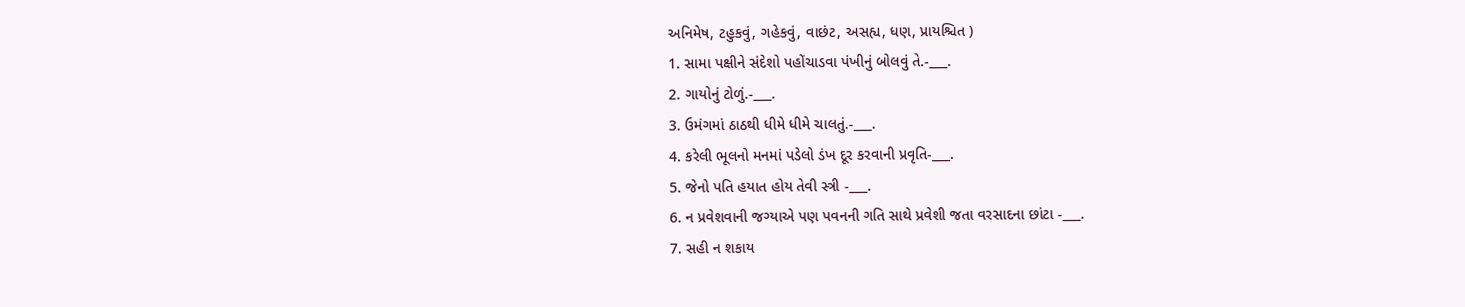અનિમેષ, ટહુકવું, ગહેકવું, વાછંટ, અસહ્ય, ધણ, પ્રાયશ્ચિત )
1. સામા પક્ષીને સંદેશો પહોંચાડવા પંખીનું બોલવું તે.-___.
2. ગાયોનું ટોળું.-___.
3. ઉમંગમાં ઠાઠથી ધીમે ધીમે ચાલતું.-___.
4. કરેલી ભૂલનો મનમાં પડેલો ડંખ દૂર કરવાની પ્રવૃતિ-___.
5. જેનો પતિ હયાત હોય તેવી સ્ત્રી -___.
6. ન પ્રવેશવાની જગ્યાએ પણ પવનની ગતિ સાથે પ્રવેશી જતા વરસાદના છાંટા -___.
7. સહી ન શકાય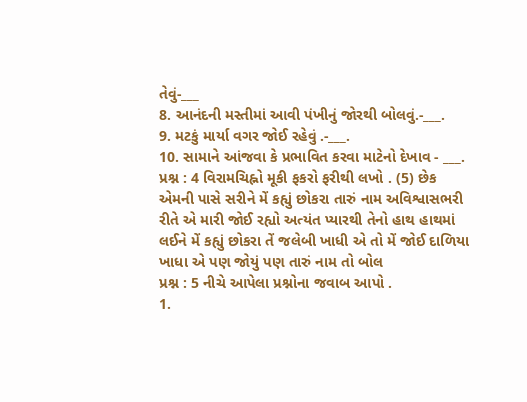તેવું-___
8. આનંદની મસ્તીમાં આવી પંખીનું જોરથી બોલવું.-___.
9. મટકું માર્યા વગર જોઈ રહેવું .-___.
10. સામાને આંજવા કે પ્રભાવિત કરવા માટેનો દેખાવ - ___.
પ્રશ્ન : 4 વિરામચિહ્નો મૂકી ફકરો ફરીથી લખો . (5) છેક એમની પાસે સરીને મેં કહ્યું છોકરા તારું નામ અવિશ્વાસભરી રીતે એ મારી જોઈ રહ્યો અત્યંત પ્યારથી તેનો હાથ હાથમાં લઈને મેં કહ્યું છોકરા તેં જલેબી ખાધી એ તો મેં જોઈ દાળિયા ખાધા એ પણ જોયું પણ તારું નામ તો બોલ
પ્રશ્ન : 5 નીચે આપેલા પ્રશ્નોના જવાબ આપો .
1.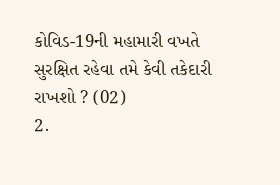કોવિડ-19ની મહામારી વખતે સુરક્ષિત રહેવા તમે કેવી તકેદારી રાખશો ? (02)
2.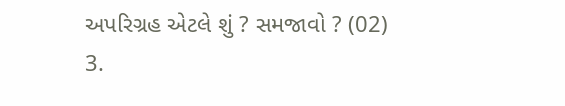અપરિગ્રહ એટલે શું ? સમજાવો ? (02)
3.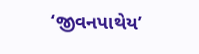‘જીવનપાથેય’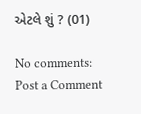એટલે શું ? (01)

No comments:
Post a Comment